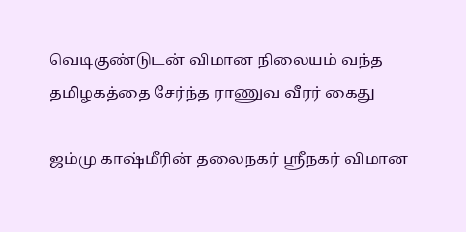வெடிகுண்டுடன் விமான நிலையம் வந்த தமிழகத்தை சேர்ந்த ராணுவ வீரர் கைது

ஜம்மு காஷ்மீரின் தலைநகர் ஸ்ரீநகர் விமான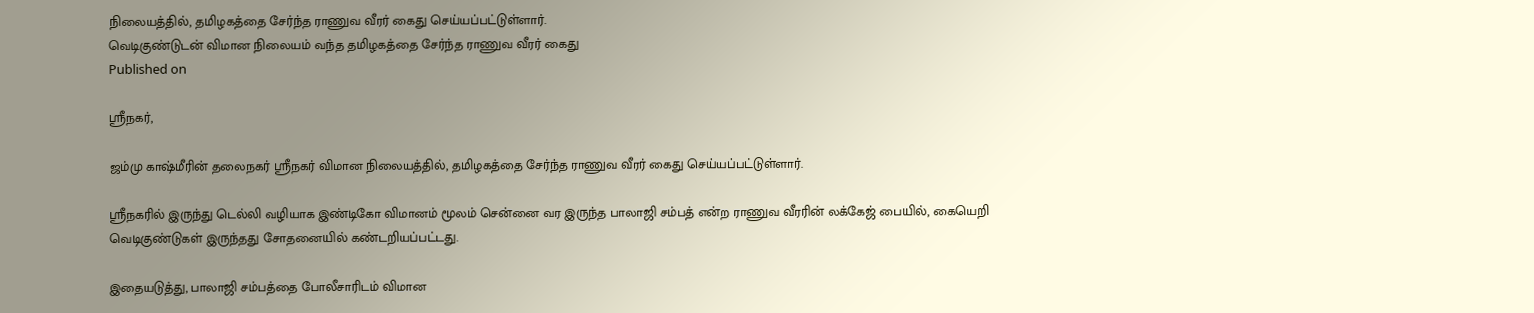நிலையத்தில், தமிழகத்தை சேர்ந்த ராணுவ வீரர் கைது செய்யப்பட்டுள்ளார்.
வெடிகுண்டுடன் விமான நிலையம் வந்த தமிழகத்தை சேர்ந்த ராணுவ வீரர் கைது
Published on

ஸ்ரீநகர்,

ஜம்மு காஷ்மீரின் தலைநகர் ஸ்ரீநகர் விமான நிலையத்தில், தமிழகத்தை சேர்ந்த ராணுவ வீரர் கைது செய்யப்பட்டுள்ளார்.

ஸ்ரீநகரில் இருந்து டெல்லி வழியாக இண்டிகோ விமானம் மூலம் சென்னை வர இருந்த பாலாஜி சம்பத் என்ற ராணுவ வீரரின் லக்கேஜ் பையில், கையெறி வெடிகுண்டுகள் இருந்தது சோதனையில் கண்டறியப்பட்டது.

இதையடுத்து, பாலாஜி சம்பத்தை போலீசாரிடம் விமான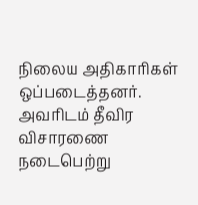நிலைய அதிகாரிகள் ஒப்படைத்தனர். அவரிடம் தீவிர விசாரணை நடைபெற்று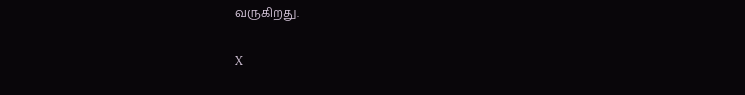வருகிறது.

X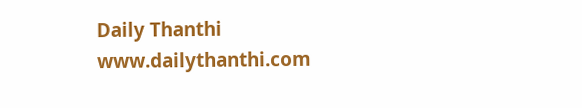Daily Thanthi
www.dailythanthi.com